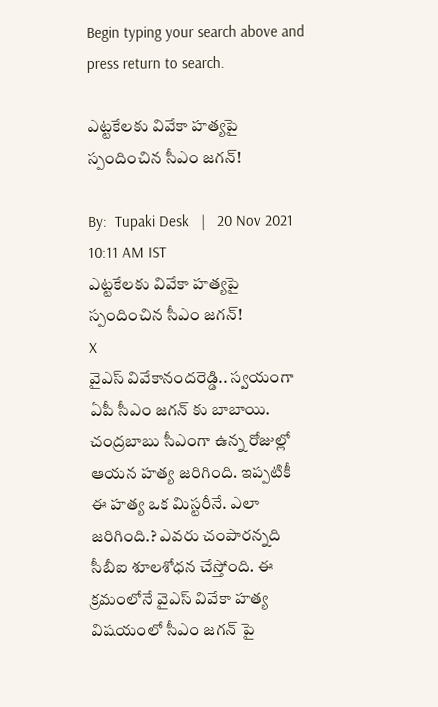Begin typing your search above and press return to search.

ఎట్టకేలకు వివేకా హత్యపై స్పందించిన సీఎం జగన్!

By:  Tupaki Desk   |   20 Nov 2021 10:11 AM IST
ఎట్టకేలకు వివేకా హత్యపై స్పందించిన సీఎం జగన్!
X
వైఎస్ వివేకానందరెడ్డి.. స్వయంగా ఏపీ సీఎం జగన్ కు బాబాయి. చంద్రబాబు సీఎంగా ఉన్న రోజుల్లో ఆయన హత్య జరిగింది. ఇప్పటికీ ఈ హత్య ఒక మిస్టరీనే. ఎలా జరిగింది.? ఎవరు చంపారన్నది సీబీఐ శూలశోధన చేస్తోంది. ఈ క్రమంలోనే వైఎస్ వివేకా హత్య విషయంలో సీఎం జగన్ పై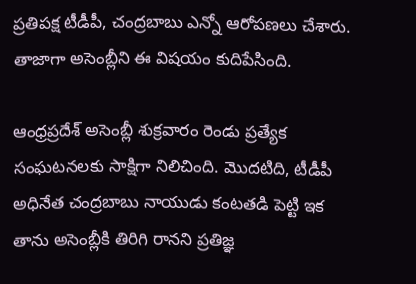ప్రతిపక్ష టీడీపీ, చంద్రబాబు ఎన్నో ఆరోపణలు చేశారు. తాజాగా అసెంబ్లీని ఈ విషయం కుదిపేసింది.

ఆంధ్రప్రదేశ్ అసెంబ్లీ శుక్రవారం రెండు ప్రత్యేక సంఘటనలకు సాక్షిగా నిలిచింది. మొదటిది, టీడీపీ అధినేత చంద్రబాబు నాయుడు కంటతడి పెట్టి ఇక తాను అసెంబ్లీకి తిరిగి రానని ప్రతిజ్ఞ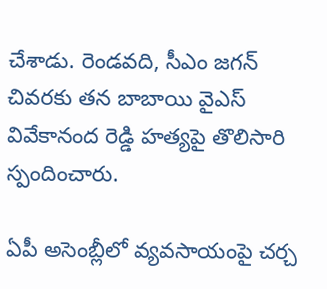చేశాడు. రెండవది, సీఎం జగన్ చివరకు తన బాబాయి వైఎస్ వివేకానంద రెడ్డి హత్యపై తొలిసారి స్పందించారు.

ఏపీ అసెంబ్లీలో వ్యవసాయంపై చర్చ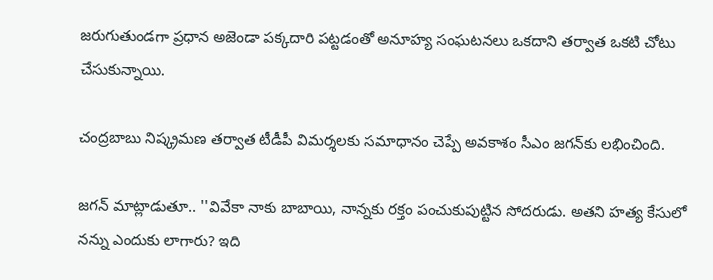జరుగుతుండగా ప్రధాన అజెండా పక్కదారి పట్టడంతో అనూహ్య సంఘటనలు ఒకదాని తర్వాత ఒకటి చోటు చేసుకున్నాయి.

చంద్రబాబు నిష్క్రమణ తర్వాత టీడీపీ విమర్శలకు సమాధానం చెప్పే అవకాశం సీఎం జగన్‌కు లభించింది.

జగన్ మాట్లాడుతూ.. ''వివేకా నాకు బాబాయి, నాన్నకు రక్తం పంచుకుపుట్టిన సోదరుడు. అతని హత్య కేసులో నన్ను ఎందుకు లాగారు? ఇది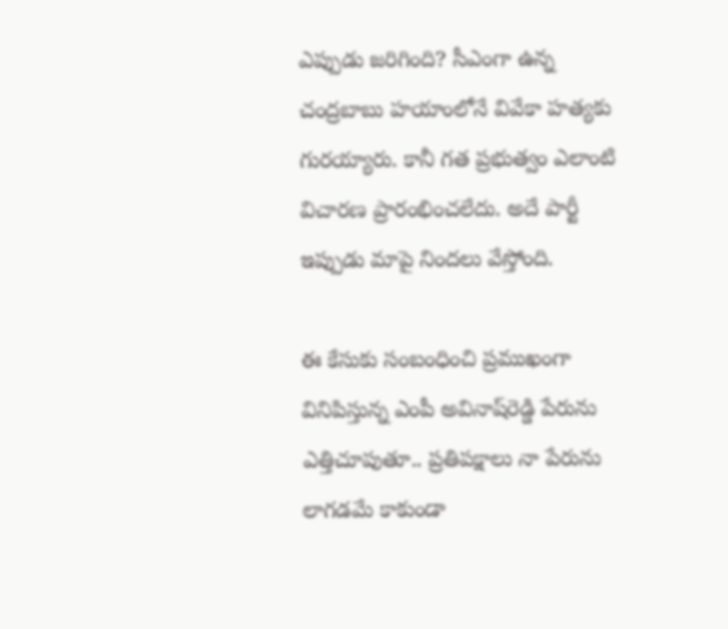ఎప్పుడు జరిగింది? సీఎంగా ఉన్న చంద్రబాబు హయాంలోనే వివేకా హత్యకు గురయ్యారు. కానీ గత ప్రభుత్వం ఎలాంటి విచారణ ప్రారంభించలేదు. అదే పార్టీ ఇప్పుడు మాపై నిందలు వేస్తోంది.

ఈ కేసుకు సంబంధించి ప్రముఖంగా వినిపిస్తున్న ఎంపీ అవినాష్‌రెడ్డి పేరును ఎత్తిచూపుతూ.. ప్రతిపక్షాలు నా పేరును లాగడమే కాకుండా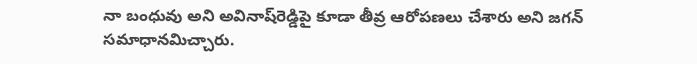నా బంధువు అని అవినాష్‌రెడ్డిపై కూడా తీవ్ర ఆరోపణలు చేశారు అని జగన్ సమాధానమిచ్చారు.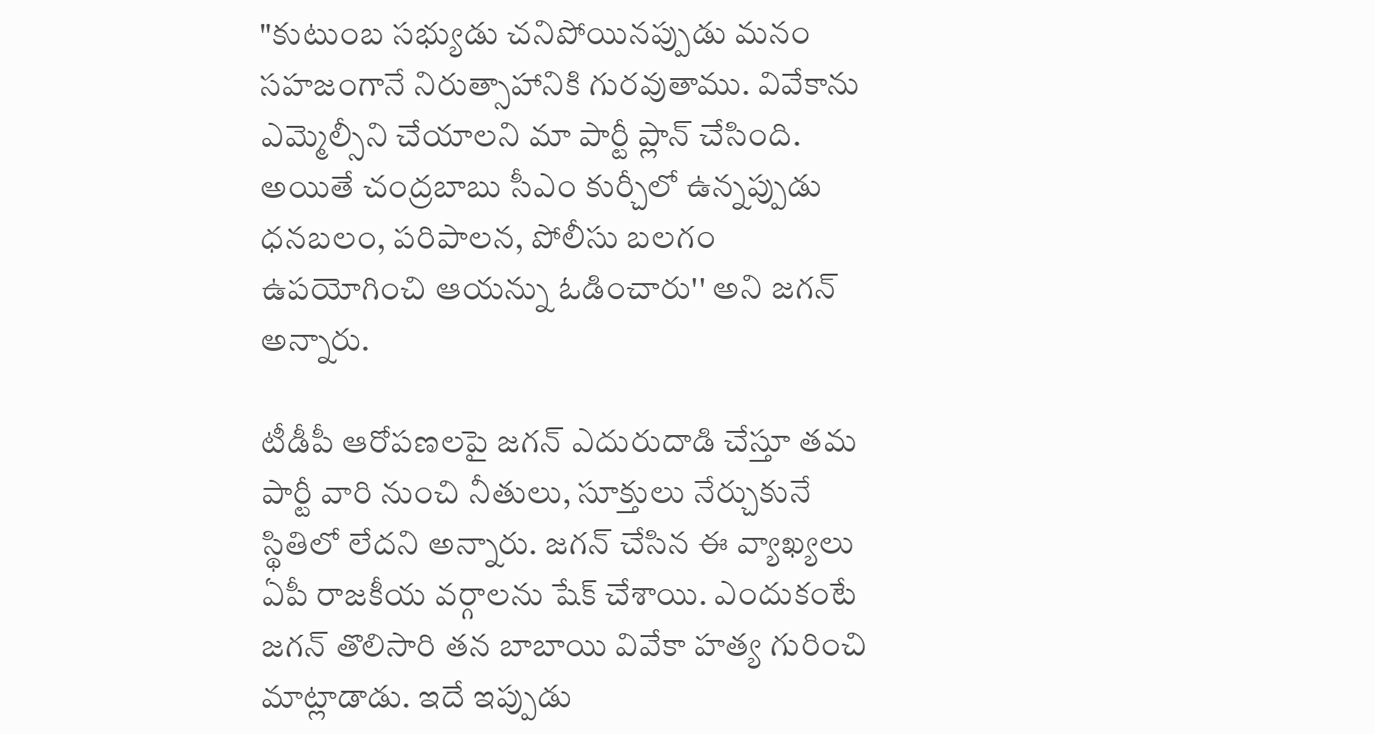"కుటుంబ సభ్యుడు చనిపోయినప్పుడు మనం సహజంగానే నిరుత్సాహానికి గురవుతాము. వివేకాను ఎమ్మెల్సీని చేయాలని మా పార్టీ ప్లాన్ చేసింది. అయితే చంద్రబాబు సీఎం కుర్చీలో ఉన్నప్పుడు ధనబలం, పరిపాలన, పోలీసు బలగం ఉపయోగించి ఆయన్ను ఓడించారు'' అని జగన్ అన్నారు.

టీడీపీ ఆరోపణలపై జగన్ ఎదురుదాడి చేస్తూ తమ పార్టీ వారి నుంచి నీతులు, సూక్తులు నేర్చుకునే స్థితిలో లేదని అన్నారు. జగన్ చేసిన ఈ వ్యాఖ్యలు ఏపీ రాజకీయ వర్గాలను షేక్ చేశాయి. ఎందుకంటే జగన్ తొలిసారి తన బాబాయి వివేకా హత్య గురించి మాట్లాడాడు. ఇదే ఇప్పుడు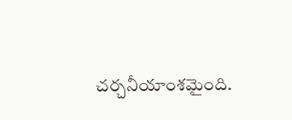చర్చనీయాంశమైంది.